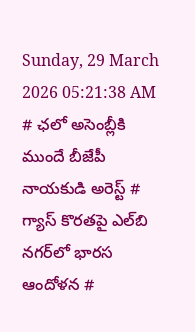Sunday, 29 March 2026 05:21:38 AM
# ఛలో అసెంబ్లీకి ముందే బీజేపీ నాయకుడి అరెస్ట్ # గ్యాస్ కొరతపై ఎల్‌బి నగర్‌లో భారస ఆందోళన #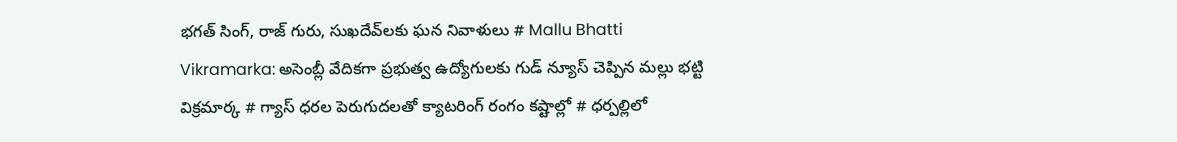భగత్ సింగ్, రాజ్ గురు, సుఖదేవ్‌లకు ఘన నివాళులు # Mallu Bhatti Vikramarka: అసెంబ్లీ వేదికగా ప్రభుత్వ ఉద్యోగులకు గుడ్ న్యూస్ చెప్పిన మల్లు భట్టి విక్రమార్క # గ్యాస్ ధరల పెరుగుదలతో క్యాటరింగ్ రంగం కష్టాల్లో # ధర్పల్లిలో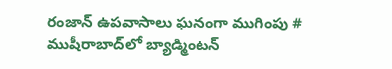రంజాన్ ఉపవాసాలు ఘనంగా ముగింపు # ముషీరాబాద్‌లో బ్యాడ్మింటన్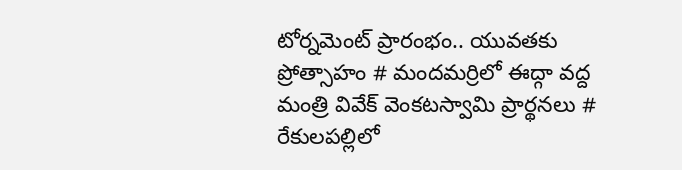టోర్నమెంట్ ప్రారంభం.. యువతకు ప్రోత్సాహం # మందమర్రిలో ఈద్గా వద్ద మంత్రి వివేక్ వెంకటస్వామి ప్రార్థనలు # రేకులపల్లిలో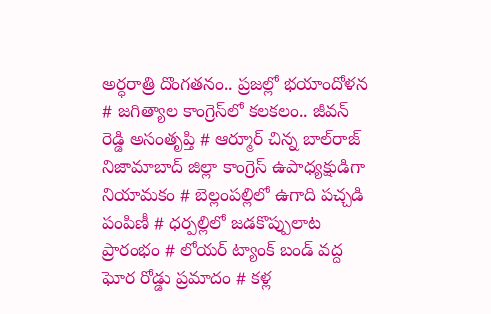అర్ధరాత్రి దొంగతనం.. ప్రజల్లో భయాందోళన # జగిత్యాల కాంగ్రెస్‌లో కలకలం.. జీవన్ రెడ్డి అసంతృప్తి # ఆర్మూర్ చిన్న బాల్‌రాజ్ నిజామాబాద్ జిల్లా కాంగ్రెస్ ఉపాధ్యక్షుడిగా నియామకం # బెల్లంపల్లిలో ఉగాది పచ్చడి పంపిణీ # ధర్పల్లిలో జడకొప్పులాట ప్రారంభం # లోయర్ ట్యాంక్ బండ్ వద్ద ఘోర రోడ్డు ప్రమాదం # కళ్ల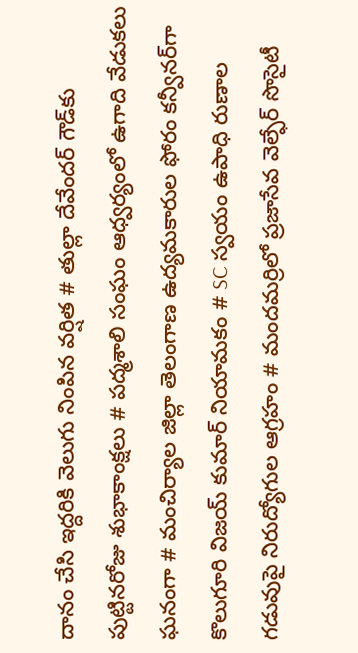దానం చేసి ఇద్దరికి వెలుగు నింపిన వర్షిత # తుల్లా దేవేందర్ గౌడ్‌కు పుట్టినరోజు శుభాకాంక్షలు # పద్మశాలి సంఘం ఆధ్వర్యంలో ఉగాది వేడుకలు ఘనంగా # మంచిర్యాల జిల్లా తెలంగాణ ఉద్యమకారుల ఫోరం కన్వీనర్‌గా కొలుగూరి విజయ్ కుమార్ నియామకం # SC స్వయం ఉపాధి రుణాల గడువుపై నిరుద్యోగుల ఆగ్రహం # మందమర్రిలో ప్రజాసేవ వెల్ఫేర్ సొసైటీ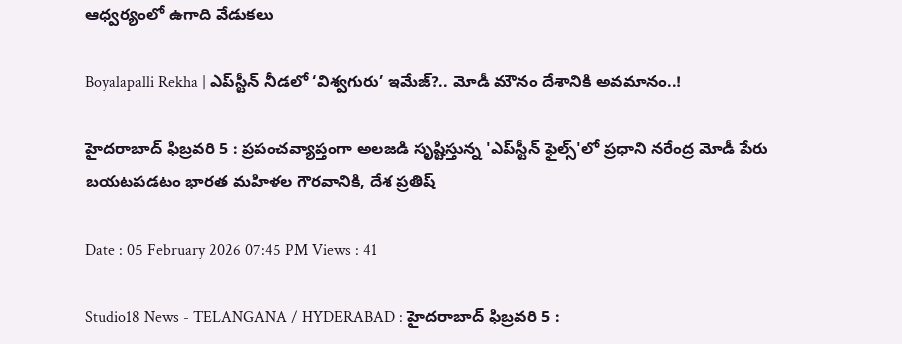ఆధ్వర్యంలో ఉగాది వేడుకలు

Boyalapalli Rekha | ఎప్‌స్టీన్ నీడలో ‘విశ్వగురు’ ఇమేజ్?.. మోడీ మౌనం దేశానికి అవమానం..!

హైదరాబాద్ ఫిబ్రవరి 5 : ప్రపంచవ్యాప్తంగా అలజడి సృష్టిస్తున్న 'ఎప్‌స్టీన్ ఫైల్స్‌'లో ప్రధాని నరేంద్ర మోడీ పేరు బయటపడటం భారత మహిళల గౌరవానికి, దేశ ప్రతిష్

Date : 05 February 2026 07:45 PM Views : 41

Studio18 News - TELANGANA / HYDERABAD : హైదరాబాద్ ఫిబ్రవరి 5 :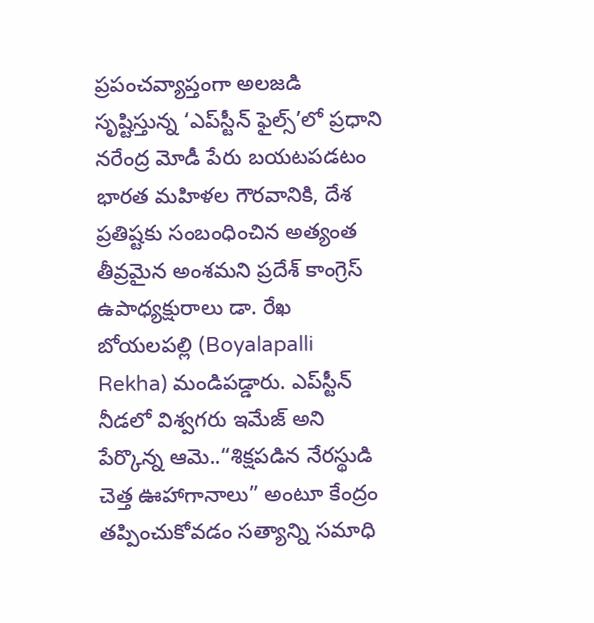ప్రపంచవ్యాప్తంగా అలజడి సృష్టిస్తున్న ‘ఎప్‌స్టీన్ ఫైల్స్‌’లో ప్రధాని నరేంద్ర మోడీ పేరు బయటపడటం భారత మహిళల గౌరవానికి, దేశ ప్రతిష్టకు సంబంధించిన అత్యంత తీవ్రమైన అంశమని ప్రదేశ్ కాంగ్రెస్ ఉపాధ్యక్షురాలు డా. రేఖ బోయలపల్లి (Boyalapalli Rekha) మండిపడ్డారు. ఎప్‌స్టీన్ నీడలో విశ్వగరు ఇమేజ్ అని పేర్కొన్న ఆమె..“శిక్షపడిన నేరస్థుడి చెత్త ఊహాగానాలు” అంటూ కేంద్రం తప్పించుకోవడం సత్యాన్ని సమాధి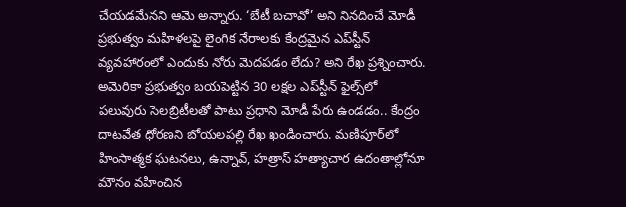చేయడమేనని ఆమె అన్నారు. ‘బేటీ బచావో’ అని నినదించే మోడీ ప్రభుత్వం మహిళలపై లైంగిక నేరాలకు కేంద్రమైన ఎప్‌స్టీన్ వ్యవహారంలో ఎందుకు నోరు మెదపడం లేదు? అని రేఖ ప్రశ్నించారు. అమెరికా ప్రభుత్వం బయపెట్టిన 30 లక్షల ఎప్‌స్టీన్ ఫైల్స్‌లో పలువురు సెలబ్రిటీలతో పాటు ప్రధాని మోడీ పేరు ఉండడం.. కేంద్రం దాటవేత ధోరణని బోయలపల్లి రేఖ ఖండించారు. మణిపూర్‌లో హింసాత్మక ఘటనలు, ఉన్నావ్, హత్రాస్ హత్యాచార ఉదంతాల్లోనూ మౌనం వహించిన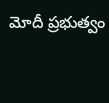మోదీ ప్రభుత్వం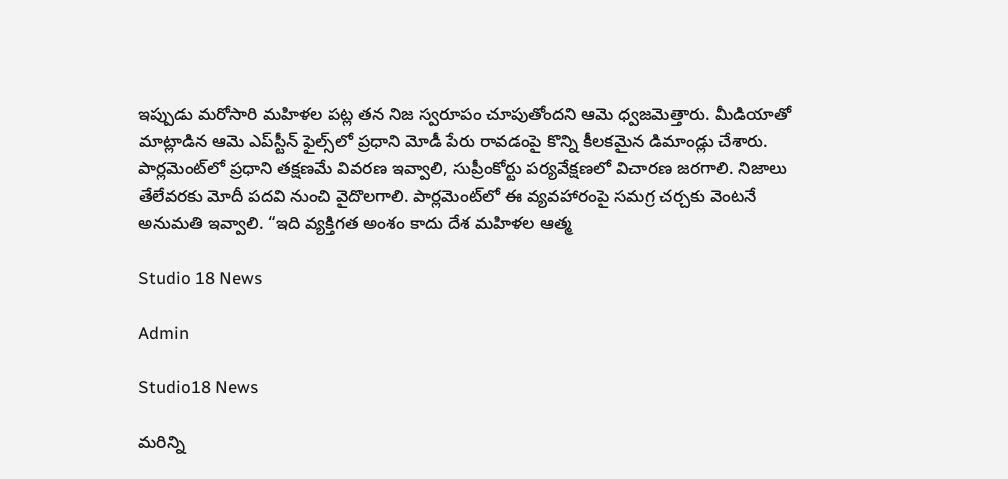ఇప్పుడు మరోసారి మహిళల పట్ల తన నిజ స్వరూపం చూపుతోందని ఆమె ధ్వజమెత్తారు. మీడియాతో మాట్లాడిన ఆమె ఎప్‌స్టీన్ ఫైల్స్‌లో ప్రధాని మోడీ పేరు రావడంపై కొన్ని కీలకమైన డిమాండ్లు చేశారు. పార్లమెంట్‌లో ప్రధాని తక్షణమే వివరణ ఇవ్వాలి, సుప్రీంకోర్టు పర్యవేక్షణలో విచారణ జరగాలి. నిజాలు తేలేవరకు మోదీ పదవి నుంచి వైదొలగాలి. పార్లమెంట్‌లో ఈ వ్యవహారంపై సమగ్ర చర్చకు వెంటనే అనుమతి ఇవ్వాలి. “ఇది వ్యక్తిగత అంశం కాదు దేశ మహిళల ఆత్మ

Studio 18 News

Admin

Studio18 News

మరిన్ని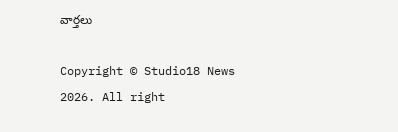వార్తలు

Copyright © Studio18 News 2026. All right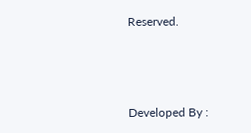Reserved.



Developed By :